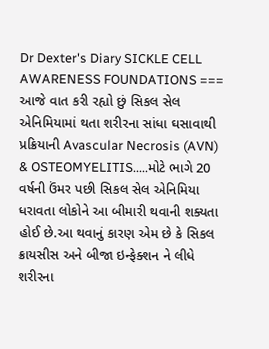Dr Dexter's Diary SICKLE CELL AWARENESS FOUNDATIONS === આજે વાત કરી રહ્યો છું સિકલ સેલ એનિમિયામાં થતા શરીરના સાંધા ઘસાવાથી પ્રક્રિયાની Avascular Necrosis (AVN) & OSTEOMYELITIS.....મોટે ભાગે 20 વર્ષની ઉંમર પછી સિકલ સેલ એનિમિયા ધરાવતા લોકોને આ બીમારી થવાની શક્યતા હોઈ છે.આ થવાનું કારણ એમ છે કે સિકલ ક્રાયસીસ અને બીજા ઇન્ફેક્શન ને લીધે શરીરના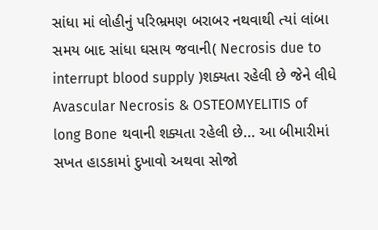સાંધા માં લોહીનું પરિભ્રમણ બરાબર નથવાથી ત્યાં લાંબા સમય બાદ સાંધા ઘસાય જવાની( Necrosis due to interrupt blood supply )શક્યતા રહેલી છે જેને લીધે Avascular Necrosis & OSTEOMYELITIS of long Bone થવાની શક્યતા રહેલી છે... આ બીમારીમાં સખત હાડકામાં દુખાવો અથવા સોજો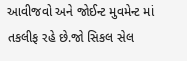આવીજવો અને જોઈન્ટ મુવમેન્ટ માં તકલીફ રહે છે.જો સિકલ સેલ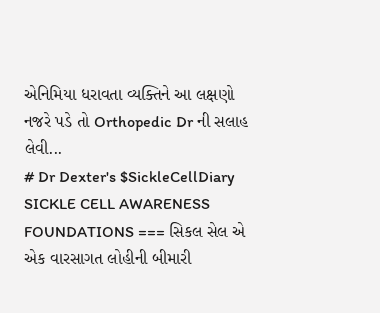એનિમિયા ધરાવતા વ્યક્તિને આ લક્ષણો નજરે પડે તો Orthopedic Dr ની સલાહ લેવી...
# Dr Dexter's $SickleCellDiary SICKLE CELL AWARENESS FOUNDATIONS === સિકલ સેલ એ એક વારસાગત લોહીની બીમારી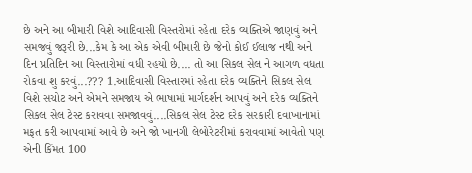છે અને આ બીમારી વિશે આદિવાસી વિસ્તરોમાં રહેતા દરેક વ્યક્તિએ જાણવું અને સમજવું જરૂરી છે...કેમ કે આ એક એવી બીમારી છે જેનો કોઈ ઈલાજ નથી અને દિન પ્રતિદિન આ વિસ્તારોમાં વધી રહયો છે.... તો આ સિકલ સેલ ને આગળ વધતા રોકવા શુ કરવું...??? 1.આદિવાસી વિસ્તારમાં રહેતા દરેક વ્યક્તિને સિકલ સેલ વિશે સચોટ અને એમને સમજાય એ ભાષામાં માર્ગદર્શન આપવું અને દરેક વ્યક્તિને સિકલ સેલ ટેસ્ટ કરાવવા સમજાવવું....સિકલ સેલ ટેસ્ટ દરેક સરકારી દવાખાનામાં મફત કરી આપવામાં આવે છે અને જો ખાનગી લેબોરેટરીમાં કરાવવામાં આવેતો પણ એની કિંમત 100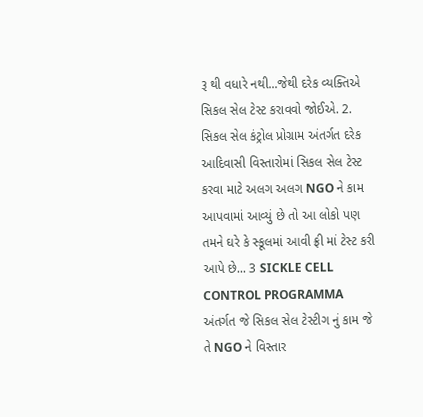રૂ થી વધારે નથી...જેથી દરેક વ્યક્તિએ સિકલ સેલ ટેસ્ટ કરાવવો જોઈએ. 2. સિકલ સેલ કંટ્રોલ પ્રોગ્રામ અંતર્ગત દરેક આદિવાસી વિસ્તારોમાં સિકલ સેલ ટેસ્ટ કરવા માટે અલગ અલગ NGO ને કામ આપવામાં આવ્યું છે તો આ લોકો પણ તમને ઘરે કે સ્કૂલમાં આવી ફ્રી માં ટેસ્ટ કરી આપે છે... 3 SICKLE CELL CONTROL PROGRAMMA અંતર્ગત જે સિકલ સેલ ટેસ્ટીગ નું કામ જે તે NGO ને વિસ્તાર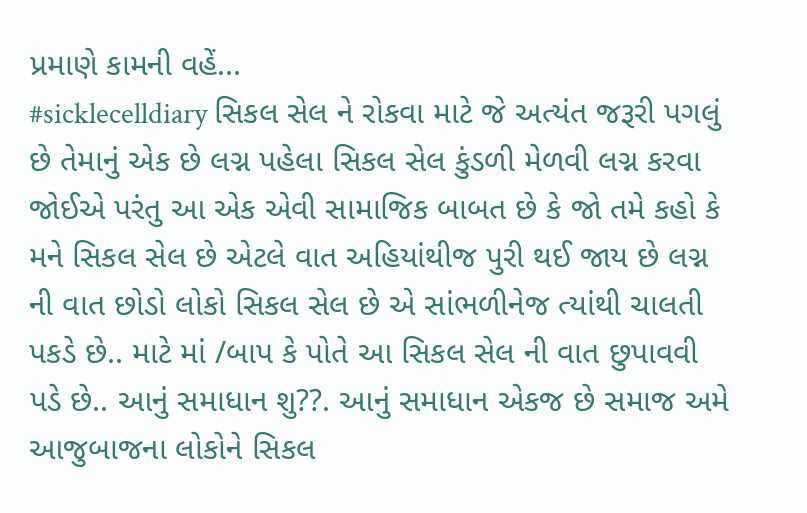પ્રમાણે કામની વહેં...
#sicklecelldiary સિકલ સેલ ને રોકવા માટે જે અત્યંત જરૂરી પગલું છે તેમાનું એક છે લગ્ન પહેલા સિકલ સેલ કુંડળી મેળવી લગ્ન કરવા જોઈએ પરંતુ આ એક એવી સામાજિક બાબત છે કે જો તમે કહો કે મને સિકલ સેલ છે એટલે વાત અહિયાંથીજ પુરી થઈ જાય છે લગ્ન ની વાત છોડો લોકો સિકલ સેલ છે એ સાંભળીનેજ ત્યાંથી ચાલતી પકડે છે.. માટે માં /બાપ કે પોતે આ સિકલ સેલ ની વાત છુપાવવી પડે છે.. આનું સમાધાન શુ??. આનું સમાધાન એકજ છે સમાજ અમે આજુબાજના લોકોને સિકલ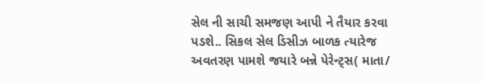સેલ ની સાચી સમજણ આપી ને તૈયાર કરવા પડશે.. સિકલ સેલ ડિસીઝ બાળક ત્યારેજ અવતરણ પામશે જયારે બન્ને પેરેન્ટ્સ( માતા/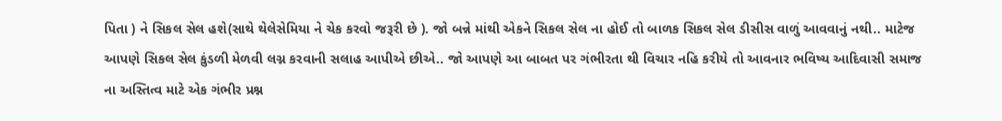પિતા ) ને સિકલ સેલ હશે(સાથે થેલેસેમિયા ને ચેક કરવો જરૂરી છે ). જો બન્ને માંથી એકને સિકલ સેલ ના હોઈ તો બાળક સિકલ સેલ ડીસીસ વાળું આવવાનું નથી.. માટેજ આપણે સિકલ સેલ કુંડળી મેળવી લગ્ન કરવાની સલાહ આપીએ છીએ.. જો આપણે આ બાબત પર ગંભીરતા થી વિચાર નહિ કરીયે તો આવનાર ભવિષ્ય આદિવાસી સમાજ ના અસ્તિત્વ માટે એક ગંભીર પ્રશ્ન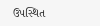ઉપસ્થિત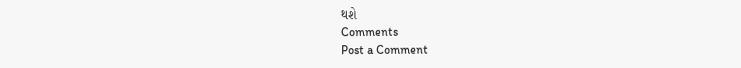થશે
Comments
Post a Comment